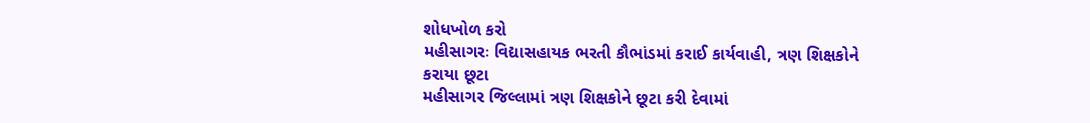શોધખોળ કરો
મહીસાગરઃ વિદ્યાસહાયક ભરતી કૌભાંડમાં કરાઈ કાર્યવાહી, ત્રણ શિક્ષકોને કરાયા છૂટા
મહીસાગર જિલ્લામાં ત્રણ શિક્ષકોને છૂટા કરી દેવામાં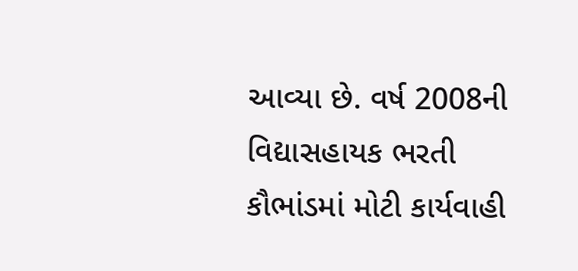આવ્યા છે. વર્ષ 2008ની વિદ્યાસહાયક ભરતી કૌભાંડમાં મોટી કાર્યવાહી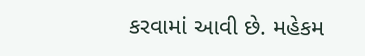કરવામાં આવી છે. મહેકમ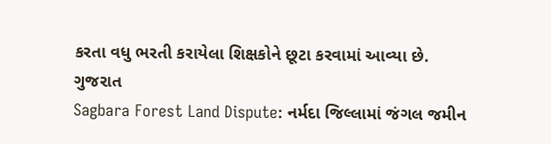કરતા વધુ ભરતી કરાયેલા શિક્ષકોને છૂટા કરવામાં આવ્યા છે.
ગુજરાત
Sagbara Forest Land Dispute: નર્મદા જિલ્લામાં જંગલ જમીન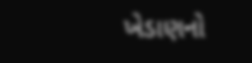ખેડાણનો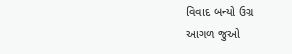વિવાદ બન્યો ઉગ્ર
આગળ જુઓ